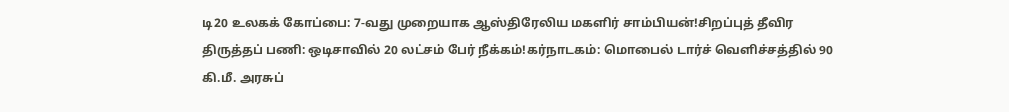டி20 உலகக் கோப்பை: 7-வது முறையாக ஆஸ்திரேலிய மகளிர் சாம்பியன்!சிறப்புத் தீவிர திருத்தப் பணி: ஒடிசாவில் 20 லட்சம் பேர் நீக்கம்!கர்நாடகம்: மொபைல் டார்ச் வெளிச்சத்தில் 90 கி.மீ. அரசுப்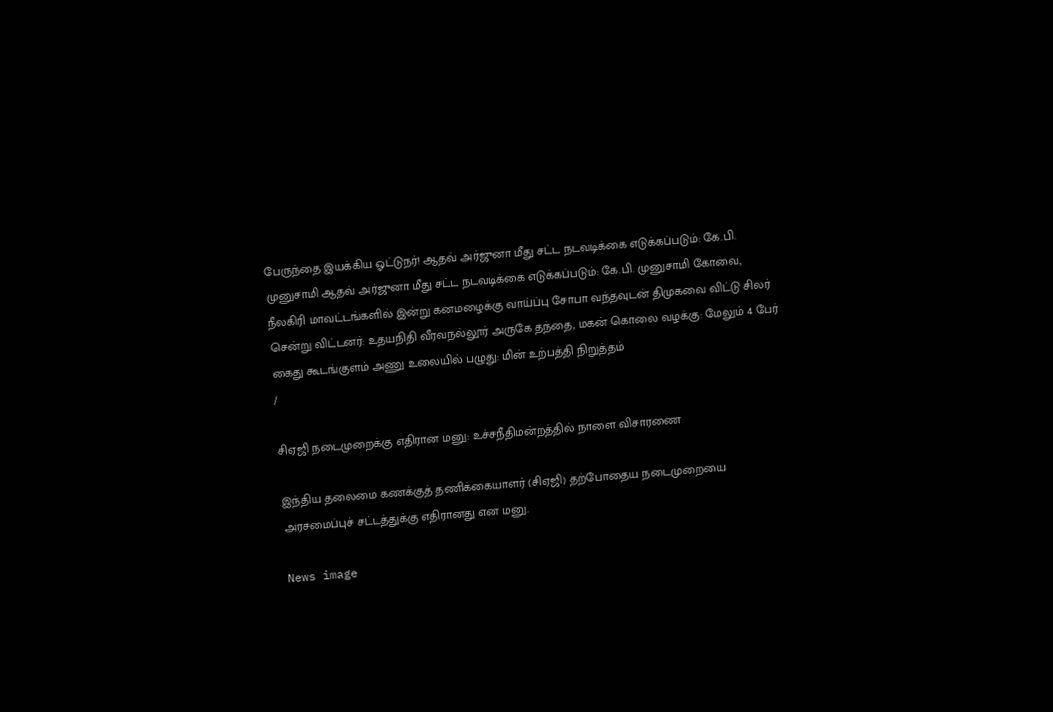பேருந்தை இயக்கிய ஓட்டுநர்! ஆதவ் அர்ஜுனா மீது சட்ட நடவடிக்கை எடுக்கப்படும்: கே.பி. முனுசாமி ஆதவ் அர்ஜுனா மீது சட்ட நடவடிக்கை எடுக்கப்படும்: கே.பி. முனுசாமி கோவை, நீலகிரி மாவட்டங்களில் இன்று கனமழைக்கு வாய்ப்பு சோபா வந்தவுடன் திமுகவை விட்டு சிலர் சென்று விட்டனர்: உதயநிதி வீரவநல்லூர் அருகே தந்தை, மகன் கொலை வழக்கு: மேலும் 4 பேர் கைது கூடங்குளம் அணு உலையில் பழுது: மின் உற்பத்தி நிறுத்தம்
/

சிஏஜி நடைமுறைக்கு எதிரான மனு: உச்சநீதிமன்றத்தில் நாளை விசாரணை

இந்திய தலைமை கணக்குத் தணிக்கையாளர் (சிஏஜி) தற்போதைய நடைமுறையை அரசமைப்புச் சட்டத்துக்கு எதிரானது என மனு.

News image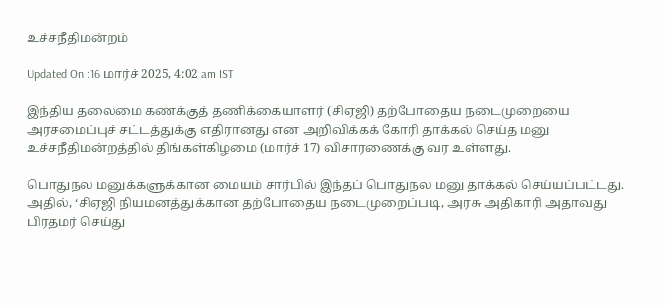உச்சநீதிமன்றம்

Updated On :16 மார்ச் 2025, 4:02 am IST

இந்திய தலைமை கணக்குத் தணிக்கையாளர் (சிஏஜி) தற்போதைய நடைமுறையை அரசமைப்புச் சட்டத்துக்கு எதிரானது என அறிவிக்கக் கோரி தாக்கல் செய்த மனு உச்சநீதிமன்றத்தில் திங்கள்கிழமை (மார்ச் 17) விசாரணைக்கு வர உள்ளது.

பொதுநல மனுக்களுக்கான மையம் சார்பில் இந்தப் பொதுநல மனு தாக்கல் செய்யப்பட்டது. அதில், ‘சிஏஜி நியமனத்துக்கான தற்போதைய நடைமுறைப்படி, அரசு அதிகாரி அதாவது பிரதமர் செய்து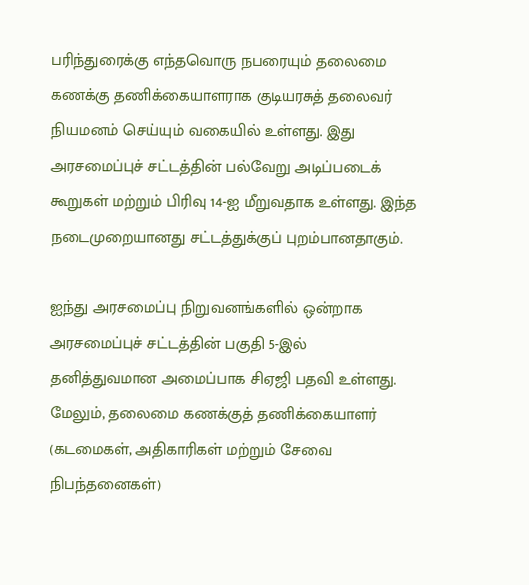பரிந்துரைக்கு எந்தவொரு நபரையும் தலைமை கணக்கு தணிக்கையாளராக குடியரசுத் தலைவர் நியமனம் செய்யும் வகையில் உள்ளது. இது அரசமைப்புச் சட்டத்தின் பல்வேறு அடிப்படைக் கூறுகள் மற்றும் பிரிவு 14-ஐ மீறுவதாக உள்ளது. இந்த நடைமுறையானது சட்டத்துக்குப் புறம்பானதாகும்.

ஐந்து அரசமைப்பு நிறுவனங்களில் ஒன்றாக அரசமைப்புச் சட்டத்தின் பகுதி 5-இல் தனித்துவமான அமைப்பாக சிஏஜி பதவி உள்ளது. மேலும், தலைமை கணக்குத் தணிக்கையாளர் (கடமைகள், அதிகாரிகள் மற்றும் சேவை நிபந்தனைகள்)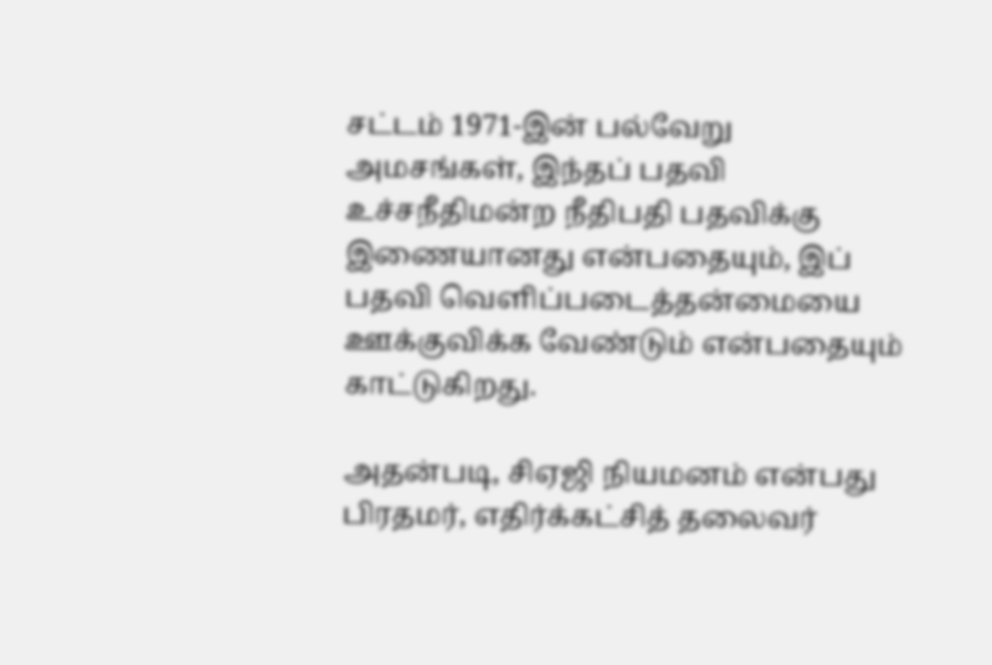சட்டம் 1971-இன் பல்வேறு அமசங்கள், இந்தப் பதவி உச்சநீதிமன்ற நீதிபதி பதவிக்கு இணையானது என்பதையும், இப் பதவி வெளிப்படைத்தன்மையை ஊக்குவிக்க வேண்டும் என்பதையும் காட்டுகிறது.

அதன்படி, சிஏஜி நியமனம் என்பது பிரதமர், எதிர்க்கட்சித் தலைவர்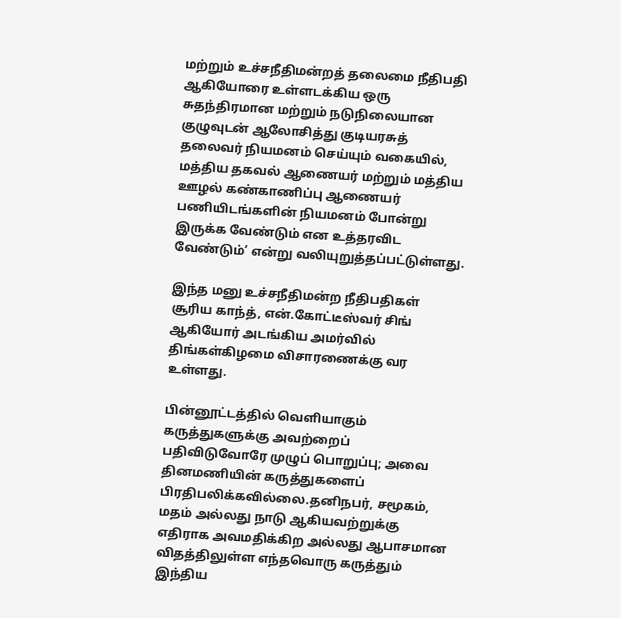மற்றும் உச்சநீதிமன்றத் தலைமை நீதிபதி ஆகியோரை உள்ளடக்கிய ஒரு சுதந்திரமான மற்றும் நடுநிலையான குழுவுடன் ஆலோசித்து குடியரசுத் தலைவர் நியமனம் செய்யும் வகையில், மத்திய தகவல் ஆணையர் மற்றும் மத்திய ஊழல் கண்காணிப்பு ஆணையர் பணியிடங்களின் நியமனம் போன்று இருக்க வேண்டும் என உத்தரவிட வேண்டும்’ என்று வலியுறுத்தப்பட்டுள்ளது.

இந்த மனு உச்சநீதிமன்ற நீதிபதிகள் சூரிய காந்த், என்.கோட்டீஸ்வர் சிங் ஆகியோர் அடங்கிய அமர்வில் திங்கள்கிழமை விசாரணைக்கு வர உள்ளது.

பின்னூட்டத்தில் வெளியாகும் கருத்துகளுக்கு அவற்றைப் பதிவிடுவோரே முழுப் பொறுப்பு; அவை தினமணியின் கருத்துகளைப் பிரதிபலிக்கவில்லை.தனிநபர், சமூகம், மதம் அல்லது நாடு ஆகியவற்றுக்கு எதிராக அவமதிக்கிற அல்லது ஆபாசமான விதத்திலுள்ள எந்தவொரு கருத்தும் இந்திய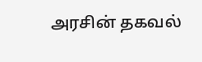அரசின் தகவல்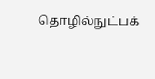தொழில்நுட்பக்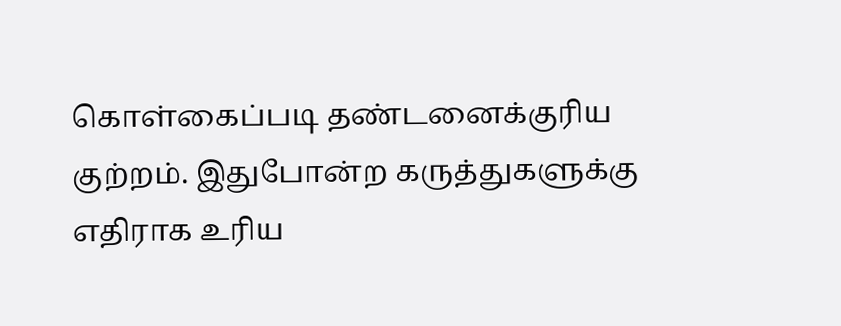கொள்கைப்படி தண்டனைக்குரிய குற்றம். இதுபோன்ற கருத்துகளுக்கு எதிராக உரிய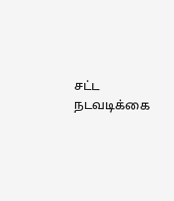சட்ட நடவடிக்கை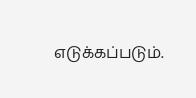எடுக்கப்படும்.